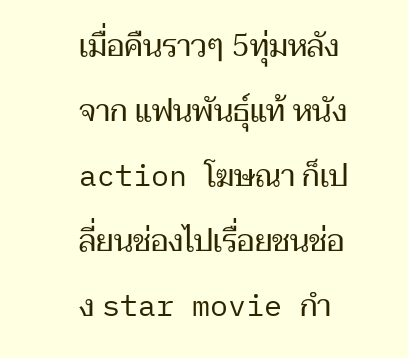เมื่อคืนราวๆ 5ทุ่มหลังจาก แฟนพันธุ์แท้ หนังaction โฆษณา ก็เปลี่ยนช่องไปเรื่อยชนช่อง star movie กำ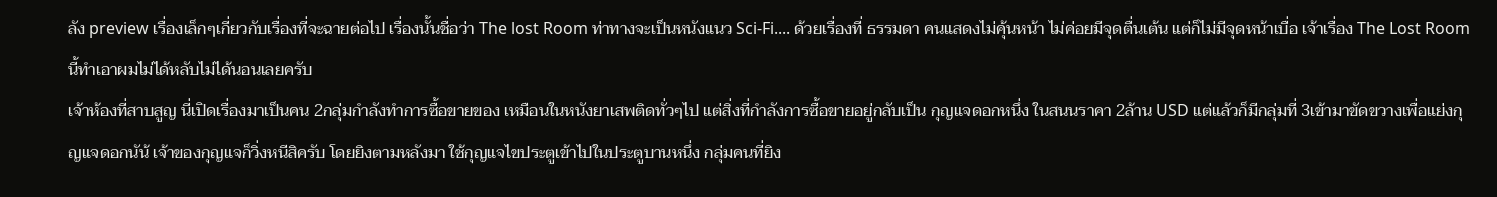ลัง preview เรื่องเล็กๆเกี่ยวกับเรื่องที่จะฉายต่อไป เรื่องนั้นชื่อว่า The lost Room ท่าทางจะเป็นหนังแนว Sci-Fi.... ด้วยเรื่องที่ ธรรมดา คนแสดงไม่คุ้นหน้า ไม่ค่อยมีจุดตื่นเต้น แต่ก็ไม่มีจุดหน้าเบื่อ เจ้าเรื่อง The Lost Room นี้ทำเอาผมไม่ได้หลับไม่ได้นอนเลยครับ
เจ้าห้องที่สาบสูญ นี่เปิดเรื่องมาเป็นคน 2กลุ่มกำลังทำการซื้อขายของ เหมือนในหนังยาเสพติดทั่วๆไป แต่สิ่งที่กำลังการซื้อขายอยู่กลับเป็น กุญแจดอกหนึ่ง ในสนนราคา 2ล้าน USD แต่แล้วก็มีกลุ่มที่ 3เข้ามาขัดขวางเพื่อแย่งกุญแจดอกนัน้ เจ้าของกุญแจก็วิ่งหนีสิครับ โดยยิงตามหลังมา ใช้กุญแจไขประตูเข้าไปในประตูบานหนึ่ง กลุ่มคนที่ยิง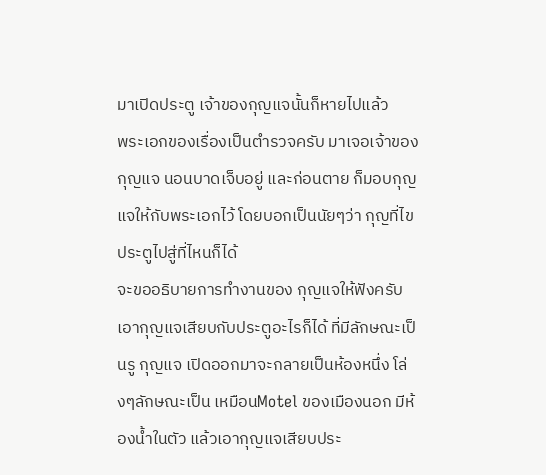มาเปิดประตู เจ้าของกุญแจนั้นก็หายไปแล้ว
พระเอกของเรื่องเป็นตำรวจครับ มาเจอเจ้าของกุญแจ นอนบาดเจ็บอยู่ และก่อนตาย ก็มอบกุญแจให้กับพระเอกไว้ โดยบอกเป็นนัยๆว่า กุญที่ไขประตูไปสู่ที่ไหนก็ได้
จะขออธิบายการทำงานของ กุญแจให้ฟังครับ เอากุญแจเสียบกับประตูอะไรก็ได้ ที่มีลักษณะเป็นรู กุญแจ เปิดออกมาจะกลายเป็นห้องหนึ่ง โล่งๆลักษณะเป็น เหมือนMotel ของเมืองนอก มีห้องน้ำในตัว แล้วเอากุญแจเสียบประ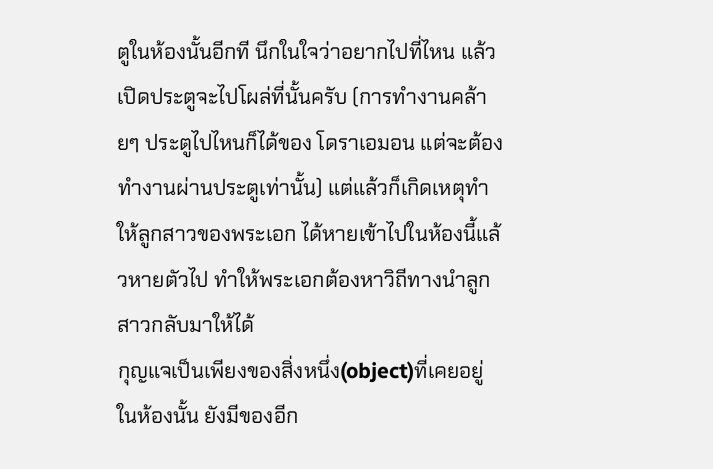ตูในห้องนั้นอีกที นึกในใจว่าอยากไปที่ไหน แล้วเปิดประตูจะไปโผล่ที่นั้นครับ (การทำงานคล้ายๆ ประตูไปไหนก็ได้ของ โดราเอมอน แต่จะต้องทำงานผ่านประตูเท่านั้น) แต่แล้วก็เกิดเหตุทำให้ลูกสาวของพระเอก ได้หายเข้าไปในห้องนี้แล้วหายตัวไป ทำให้พระเอกต้องหาวิถีทางนำลูกสาวกลับมาให้ได้
กุญแจเป็นเพียงของสิ่งหนึ่ง(object)ที่เคยอยู่ในห้องนั้น ยังมีของอีก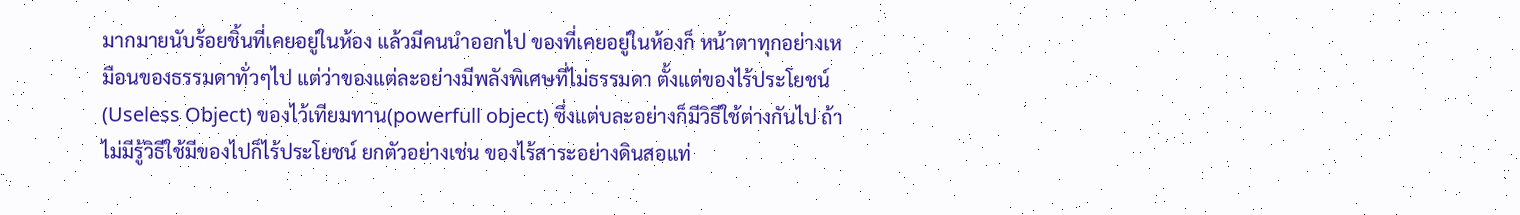มากมายนับร้อยชิ้นที่เคยอยู่ในห้อง แล้วมีคนนำออกไป ของที่เคยอยู่ในห้องก็ หน้าตาทุกอย่างเหมือนของธรรมดาทั่วๆไป แต่ว่าของแต่ละอย่างมีพลังพิเศษที่ไม่ธรรมดา ตั้งแต่ของไร้ประโยชน์(Useless Object) ของไว้เทียมทาน(powerfull object) ซึ่งแต่บละอย่างก็มีวิธีใช้ต่างกันไป ถ้าไม่มีรู้วิธีใช้มีของไปก็ไร้ประโยชน์ ยกตัวอย่างเช่น ของไร้สาระอย่างดินสอแท่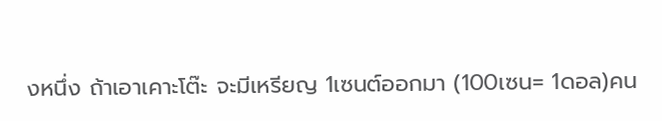งหนึ่ง ถ้าเอาเคาะโต๊ะ จะมีเหรียญ 1เซนต์ออกมา (100เซน= 1ดอล)คน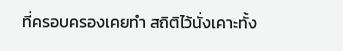ที่ครอบครองเคยทำ สถิติไว้นั่งเคาะทั้ง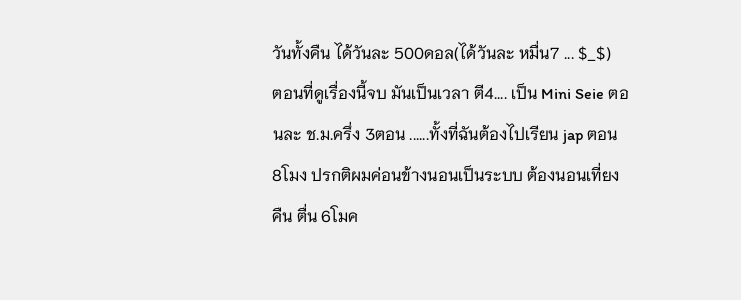วันทั้งคืน ได้วันละ 500ดอล(ได้วันละ หมื่น7 ... $_$)
ตอนที่ดูเรื่องนี้จบ มันเป็นเวลา ตี4.... เป็น Mini Seie ตอนละ ช.ม.ครึ่ง 3ตอน ......ทั้งที่ฉันต้องไปเรียน jap ตอน 8โมง ปรกติผมค่อนข้างนอนเป็นระบบ ต้องนอนเที่ยงคืน ตื่น 6โมค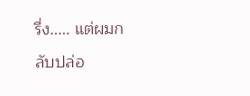รึ่ง..... แต่ผมกลับปล่อ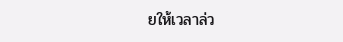ยให้เวลาล่ว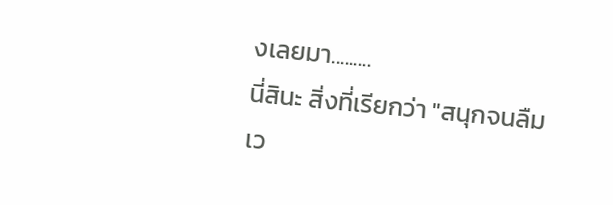งเลยมา.........
นี่สินะ สิ่งที่เรียกว่า "สนุกจนลืมเว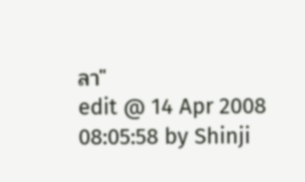ลา"
edit @ 14 Apr 2008 08:05:58 by Shinji